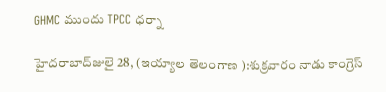GHMC ముందు TPCC ధర్నా

హైదరాబాద్‌జులై 28, (ఇయ్యాల తెలంగాణ ):శుక్రవారం నాడు కాంగ్రెస్‌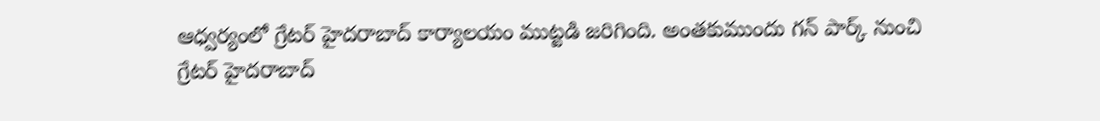ఆధ్వర్యంలో గ్రేటర్‌ హైదరాబాద్‌ కార్యాలయం ముట్టడి జరిగింది. అంతకుముందు గన్‌ పార్క్‌ నుంచి గ్రేటర్‌ హైదరాబాద్‌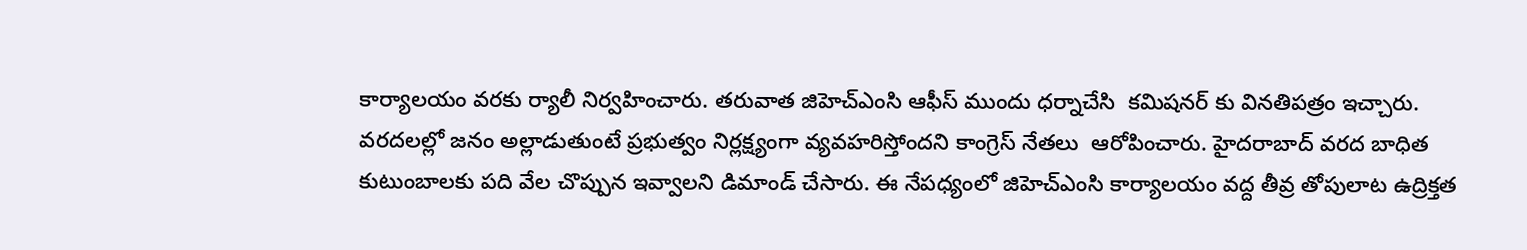కార్యాలయం వరకు ర్యాలీ నిర్వహించారు. తరువాత జిహెచ్‌ఎంసి ఆఫీస్‌ ముందు ధర్నాచేసి  కమిషనర్‌ కు వినతిపత్రం ఇచ్చారు. వరదలల్లో జనం అల్లాడుతుంటే ప్రభుత్వం నిర్లక్ష్యంగా వ్యవహరిస్తోందని కాంగ్రెస్‌ నేతలు  ఆరోపించారు. హైదరాబాద్‌ వరద బాధిత కుటుంబాలకు పది వేల చొప్పున ఇవ్వాలని డిమాండ్‌ చేసారు. ఈ నేపధ్యంలో జిహెచ్‌ఎంసి కార్యాలయం వద్ద తీవ్ర తోపులాట ఉద్రిక్తత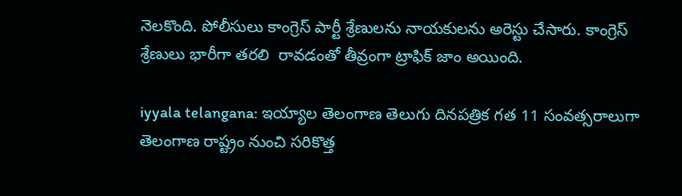నెలకొంది. పోలీసులు కాంగ్రెస్‌ పార్టీ శ్రేణులను నాయకులను అరెస్టు చేసారు. కాంగ్రెస్‌ శ్రేణులు భారీగా తరలి  రావడంతో తీవ్రంగా ట్రాఫిక్‌ జాం అయింది.

iyyala telangana: ఇయ్యాల తెలంగాణ తెలుగు దినపత్రిక గత 11 సంవత్సరాలుగా తెలంగాణ రాష్ట్రం నుంచి సరికొత్త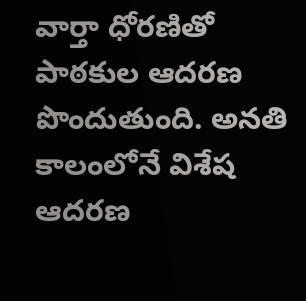వార్తా ధోరణితో పాఠకుల ఆదరణ పొందుతుంది. అనతి కాలంలోనే విశేష ఆదరణ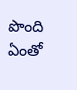పొంది ఏంతో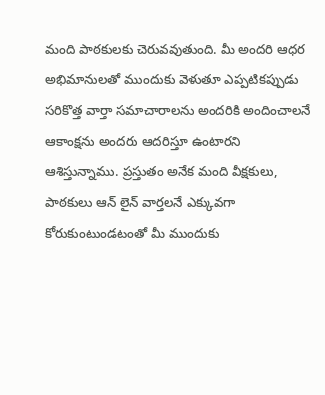మంది పాఠకులకు చెరువవుతుంది. మీ అందరి ఆధర అభిమానులతో ముందుకు వెళుతూ ఎప్పటికప్పుడు సరికొత్త వార్తా సమాచారాలను అందరికి అందించాలనే ఆకాంక్షను అందరు ఆదరిస్తూ ఉంటారని ఆశిస్తున్నాము. ప్రస్తుతం అనేక మంది వీక్షకులు, పాఠకులు ఆన్ లైన్ వార్తలనే ఎక్కువగా కోరుకుంటుండటంతో మీ ముందుకు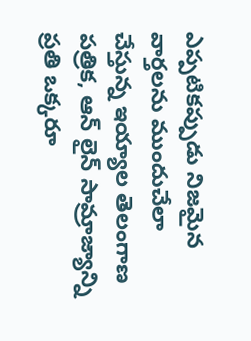ఎప్పటికప్పుడు నిజమైన వార్తలను ముందుచేలా చేస్తున్న ఇయ్యాల తెలంగాణ పత్రిక, ఆన్ లైన్ సామ్రాజ్యాన్ని ప్రతి ఒక్కరూ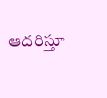ఆదరిస్తూ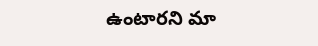ఉంటారని మా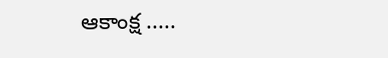ఆకాంక్ష .....